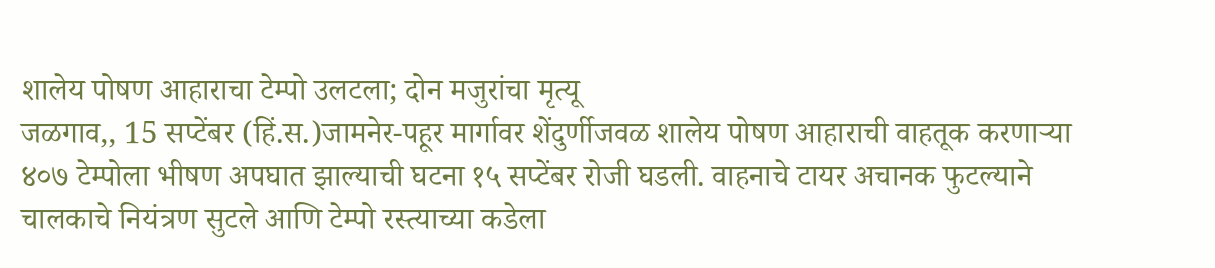शालेय पोषण आहाराचा टेम्पो उलटला; दोन मजुरांचा मृत्यू
जळगाव,, 15 सप्टेंबर (हिं.स.)जामनेर-पहूर मार्गावर शेंदुर्णीजवळ शालेय पोषण आहाराची वाहतूक करणाऱ्या ४०७ टेम्पोला भीषण अपघात झाल्याची घटना १५ सप्टेंबर रोजी घडली. वाहनाचे टायर अचानक फुटल्याने चालकाचे नियंत्रण सुटले आणि टेम्पो रस्त्याच्या कडेला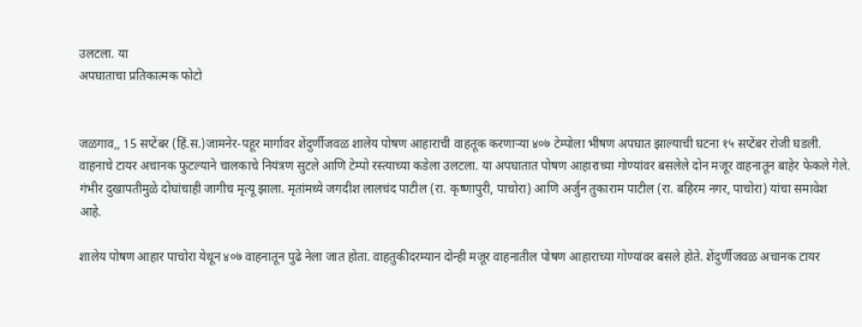उलटला. या
अपघाताचा प्रतिकात्मक फोटो


जळगाव,, 15 सप्टेंबर (हिं.स.)जामनेर-पहूर मार्गावर शेंदुर्णीजवळ शालेय पोषण आहाराची वाहतूक करणाऱ्या ४०७ टेम्पोला भीषण अपघात झाल्याची घटना १५ सप्टेंबर रोजी घडली. वाहनाचे टायर अचानक फुटल्याने चालकाचे नियंत्रण सुटले आणि टेम्पो रस्त्याच्या कडेला उलटला. या अपघातात पोषण आहाराच्या गोण्यांवर बसलेले दोन मजूर वाहनातून बाहेर फेकले गेले. गंभीर दुखापतीमुळे दोघांचाही जागीच मृत्यू झाला. मृतांमध्ये जगदीश लालचंद पाटील (रा. कृष्णापुरी, पाचोरा) आणि अर्जुन तुकाराम पाटील (रा. बहिरम नगर, पाचोरा) यांचा समावेश आहे.

शालेय पोषण आहार पाचोरा येथून ४०७ वाहनातून पुढे नेला जात होता. वाहतुकीदरम्यान दोन्ही मजूर वाहनातील पोषण आहाराच्या गोण्यांवर बसले होते. शेंदुर्णीजवळ अचानक टायर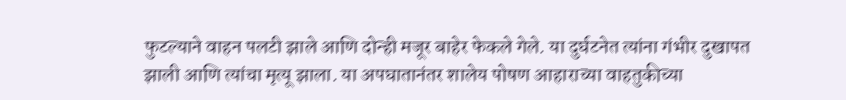फुटल्याने वाहन पलटी झाले आणि दोन्ही मजूर बाहेर फेकले गेले. या दुर्घटनेत त्यांना गंभीर दुखापत झाली आणि त्यांचा मृत्यू झाला. या अपघातानंतर शालेय पोषण आहाराच्या वाहतुकीच्या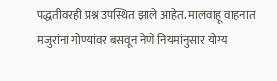पद्धतीवरही प्रश्न उपस्थित झाले आहेत. मालवाहू वाहनात मजुरांना गोण्यांवर बसवून नेणे नियमांनुसार योग्य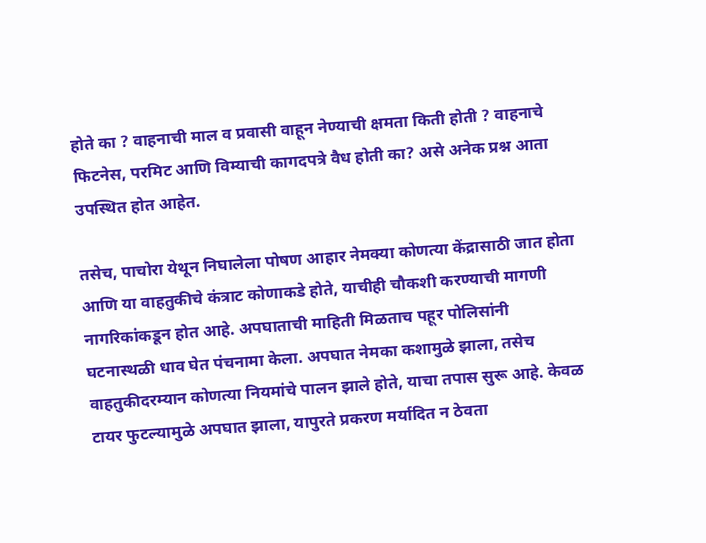होते का ? वाहनाची माल व प्रवासी वाहून नेण्याची क्षमता किती होती ? वाहनाचे फिटनेस, परमिट आणि विम्याची कागदपत्रे वैध होती का? असे अनेक प्रश्न आता उपस्थित होत आहेत.

तसेच, पाचोरा येथून निघालेला पोषण आहार नेमक्या कोणत्या केंद्रासाठी जात होता आणि या वाहतुकीचे कंत्राट कोणाकडे होते, याचीही चौकशी करण्याची मागणी नागरिकांकडून होत आहे. अपघाताची माहिती मिळताच पहूर पोलिसांनी घटनास्थळी धाव घेत पंचनामा केला. अपघात नेमका कशामुळे झाला, तसेच वाहतुकीदरम्यान कोणत्या नियमांचे पालन झाले होते, याचा तपास सुरू आहे. केवळ टायर फुटल्यामुळे अपघात झाला, यापुरते प्रकरण मर्यादित न ठेवता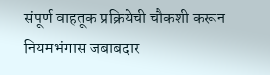संपूर्ण वाहतूक प्रक्रियेची चौकशी करून नियमभंगास जबाबदार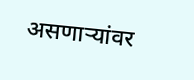असणाऱ्यांवर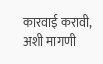कारवाई करावी, अशी मागणी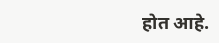होत आहे.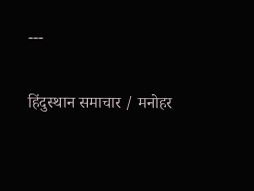---

हिंदुस्थान समाचार / मनोहर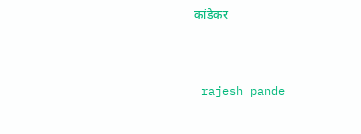कांडेकर


 rajesh pande